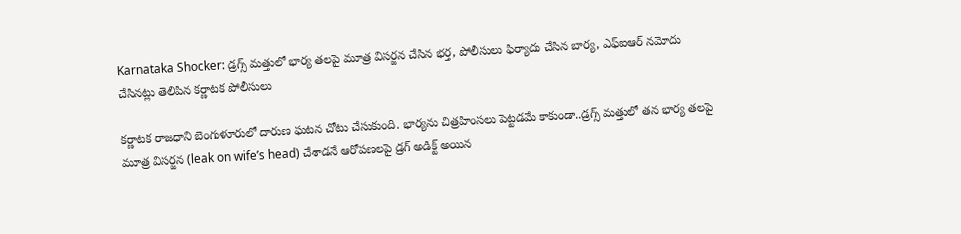Karnataka Shocker: డ్రగ్స్ మత్తులో భార్య తలపై మూత్ర విసర్జన చేసిన భర్త, పోలీసులు ఫిర్యాదు చేసిన బార్య, ఎఫ్ఐఆర్ నమోదు చేసినట్లు తెలిపిన కర్ణాటక పోలీసులు

కర్ణాటక రాజధాని బెంగుళూరులో దారుణ ఘటన చోటు చేసుకుంది. భార్యను చిత్రహింసలు పెట్టడమే కాకుండా..డ్రగ్స్ మత్తులో తన భార్య తలపై మూత్ర విసర్జన (leak on wife’s head) చేశాడనే ఆరోపణలపై డ్రగ్ అడిక్ట్ అయిన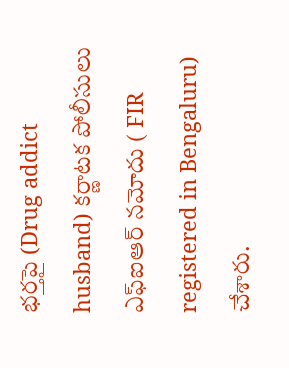భర్తపై (Drug addict husband) కర్ణాటక పోలీసులు ఎఫ్ఐఆర్ నమోదు ( FIR registered in Bengaluru) చేశారు.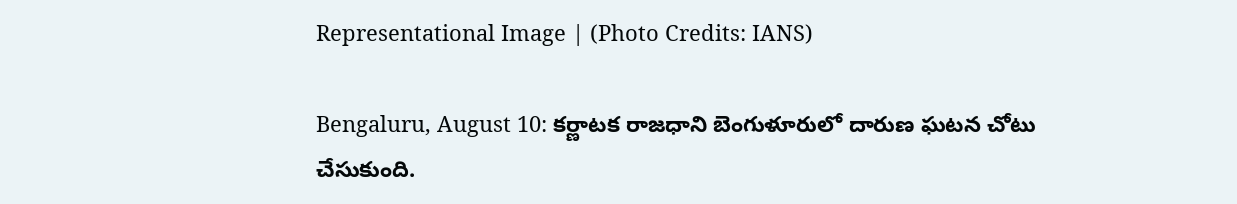Representational Image | (Photo Credits: IANS)

Bengaluru, August 10: కర్ణాటక రాజధాని బెంగుళూరులో దారుణ ఘటన చోటు చేసుకుంది.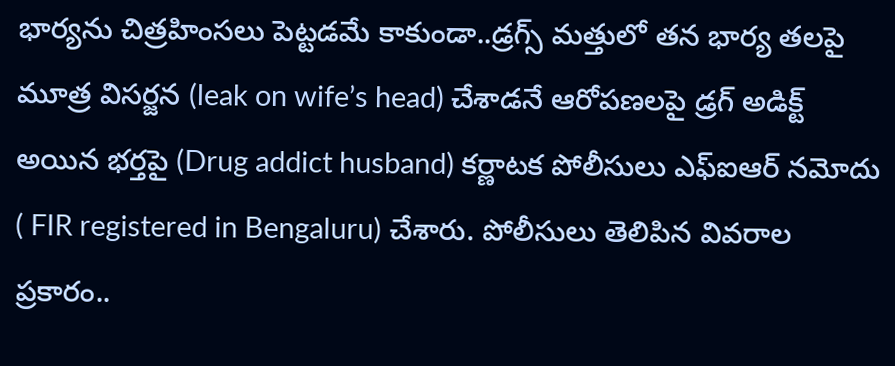భార్యను చిత్రహింసలు పెట్టడమే కాకుండా..డ్రగ్స్ మత్తులో తన భార్య తలపై మూత్ర విసర్జన (leak on wife’s head) చేశాడనే ఆరోపణలపై డ్రగ్ అడిక్ట్ అయిన భర్తపై (Drug addict husband) కర్ణాటక పోలీసులు ఎఫ్ఐఆర్ నమోదు ( FIR registered in Bengaluru) చేశారు. పోలీసులు తెలిపిన వివరాల ప్రకారం..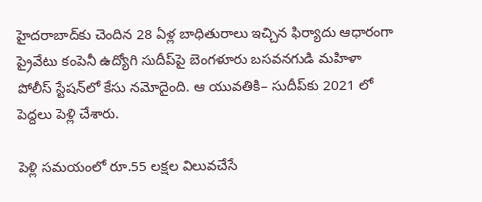హైదరాబాద్‌కు చెందిన 28 ఏళ్ల బాధితురాలు ఇచ్చిన ఫిర్యాదు ఆధారంగా ప్రైవేటు కంపెనీ ఉద్యోగి సుదీప్‌పై బెంగళూరు బసవనగుడి మహిళా పోలీస్‌ స్టేషన్‌లో కేసు నమోదైంది. ఆ యువతికి– సుదీప్‌కు 2021 లో పెద్దలు పెళ్లి చేశారు.

పెళ్లి సమయంలో రూ.55 లక్షల విలువచేసే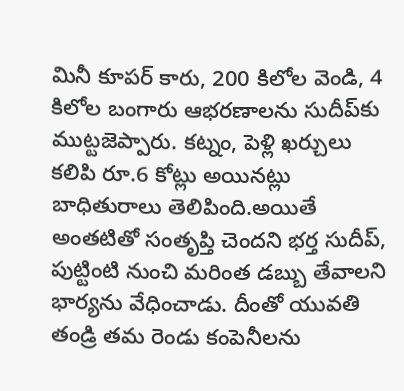మినీ కూపర్‌ కారు, 200 కిలోల వెండి, 4 కిలోల బంగారు ఆభరణాలను సుదీప్‌కు ముట్టజెప్పారు. కట్నం, పెళ్లి ఖర్చులు కలిపి రూ.6 కోట్లు అయినట్లు బాధితురాలు తెలిపింది.అయితే అంతటితో సంతృప్తి చెందని భర్త సుదీప్, పుట్టింటి నుంచి మరింత డబ్బు తేవాలని భార్యను వేధించాడు. దీంతో యువతి తండ్రి తమ రెండు కంపెనీలను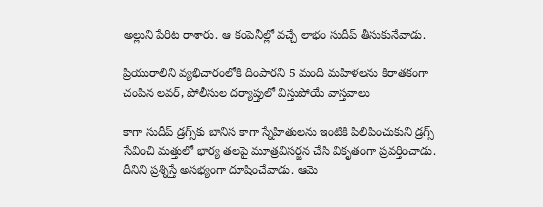అల్లుని పేరిట రాశారు. ఆ కంపెనీల్లో వచ్చే లాభం సుదీప్‌ తీసుకునేవాడు.

ప్రియురాలిని వ్యభిచారంలోకి దింపారని 5 మంది మహిళలను కిరాతకంగా చంపిన లవర్, పోలీసుల దర్యాప్తులో విస్తుపోయే వాస్తవాలు

కాగా సుదీప్‌ డ్రగ్స్‌కు బానిస కాగా స్నేహితులను ఇంటికి పిలిపించుకుని డ్రగ్స్‌ సేవించి మత్తులో భార్య తలపై మూత్రవిసర్జన చేసి వికృతంగా ప్రవర్తించాడు. దీనిని ప్రశ్నిస్తే అసభ్యంగా దూషించేవాడు. ఆమె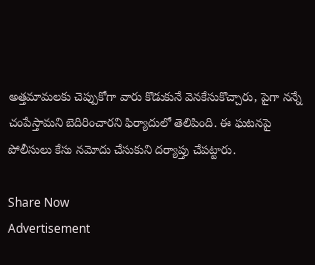అత్తమామలకు చెప్పుకోగా వారు కొడుకునే వెనకేసుకొచ్చారు, పైగా నన్నే చంపేస్తామని బెదిరించారని ఫిర్యాదులో తెలిపింది. ఈ ఘటనపై పోలీసులు కేసు నమోదు చేసుకుని దర్యాప్తు చేపట్టారు.

Share Now
Advertisement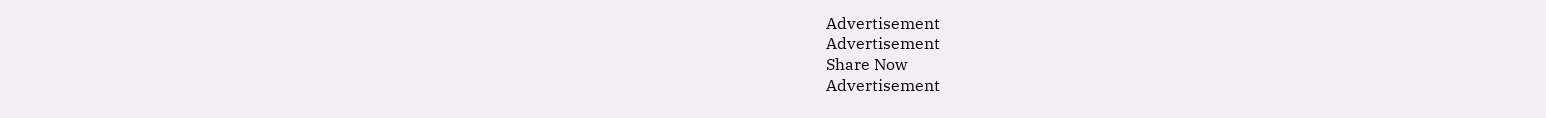Advertisement
Advertisement
Share Now
Advertisement